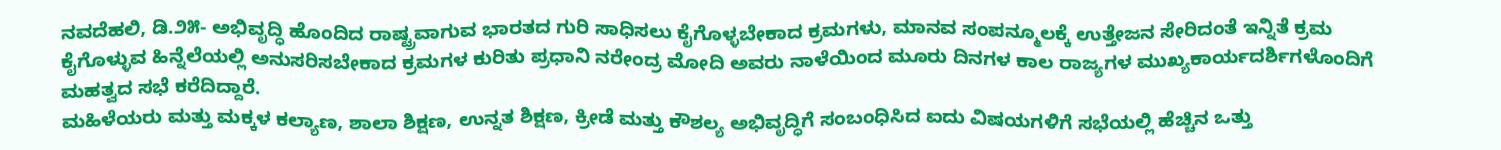ನವದೆಹಲಿ, ಡಿ.೨೫- ಅಭಿವೃದ್ಧಿ ಹೊಂದಿದ ರಾಷ್ಟ್ರವಾಗುವ ಭಾರತದ ಗುರಿ ಸಾಧಿಸಲು ಕೈಗೊಳ್ಳಬೇಕಾದ ಕ್ರಮಗಳು, ಮಾನವ ಸಂಪನ್ಮೂಲಕ್ಕೆ ಉತ್ತೇಜನ ಸೇರಿದಂತೆ ಇನ್ನಿತೆ ಕ್ರಮ ಕೈಗೊಳ್ಳುವ ಹಿನ್ನೆಲೆಯಲ್ಲಿ ಅನುಸರಿಸಬೇಕಾದ ಕ್ರಮಗಳ ಕುರಿತು ಪ್ರಧಾನಿ ನರೇಂದ್ರ ಮೋದಿ ಅವರು ನಾಳೆಯಿಂದ ಮೂರು ದಿನಗಳ ಕಾಲ ರಾಜ್ಯಗಳ ಮುಖ್ಯಕಾರ್ಯದರ್ಶಿಗಳೊಂದಿಗೆ ಮಹತ್ವದ ಸಭೆ ಕರೆದಿದ್ದಾರೆ.
ಮಹಿಳೆಯರು ಮತ್ತು ಮಕ್ಕಳ ಕಲ್ಯಾಣ, ಶಾಲಾ ಶಿಕ್ಷಣ, ಉನ್ನತ ಶಿಕ್ಷಣ, ಕ್ರೀಡೆ ಮತ್ತು ಕೌಶಲ್ಯ ಅಭಿವೃದ್ಧಿಗೆ ಸಂಬಂಧಿಸಿದ ಐದು ವಿಷಯಗಳಿಗೆ ಸಭೆಯಲ್ಲಿ ಹೆಚ್ಚಿನ ಒತ್ತು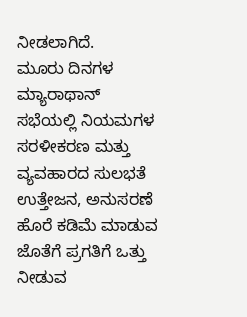ನೀಡಲಾಗಿದೆ.
ಮೂರು ದಿನಗಳ ಮ್ಯಾರಾಥಾನ್ ಸಭೆಯಲ್ಲಿ ನಿಯಮಗಳ ಸರಳೀಕರಣ ಮತ್ತು ವ್ಯವಹಾರದ ಸುಲಭತೆ ಉತ್ತೇಜನ, ಅನುಸರಣೆ ಹೊರೆ ಕಡಿಮೆ ಮಾಡುವ ಜೊತೆಗೆ ಪ್ರಗತಿಗೆ ಒತ್ತು ನೀಡುವ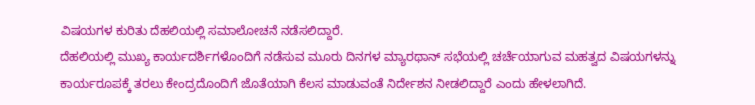ವಿಷಯಗಳ ಕುರಿತು ದೆಹಲಿಯಲ್ಲಿ ಸಮಾಲೋಚನೆ ನಡೆಸಲಿದ್ದಾರೆ.
ದೆಹಲಿಯಲ್ಲಿ ಮುಖ್ಯ ಕಾರ್ಯದರ್ಶಿಗಳೊಂದಿಗೆ ನಡೆಸುವ ಮೂರು ದಿನಗಳ ಮ್ಯಾರಥಾನ್ ಸಭೆಯಲ್ಲಿ ಚರ್ಚೆಯಾಗುವ ಮಹತ್ವದ ವಿಷಯಗಳನ್ನು ಕಾರ್ಯರೂಪಕ್ಕೆ ತರಲು ಕೇಂದ್ರದೊಂದಿಗೆ ಜೊತೆಯಾಗಿ ಕೆಲಸ ಮಾಡುವಂತೆ ನಿರ್ದೇಶನ ನೀಡಲಿದ್ದಾರೆ ಎಂದು ಹೇಳಲಾಗಿದೆ.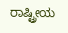ರಾಷ್ಟ್ರೀಯ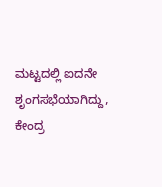ಮಟ್ಟದಲ್ಲಿ ಐದನೇ ಶೃಂಗಸಭೆಯಾಗಿದ್ದು, ಕೇಂದ್ರ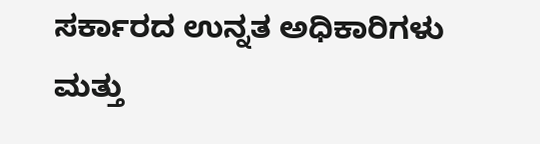ಸರ್ಕಾರದ ಉನ್ನತ ಅಧಿಕಾರಿಗಳು ಮತ್ತು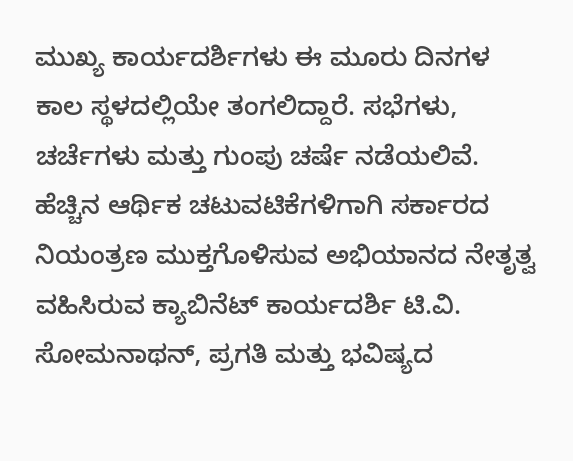ಮುಖ್ಯ ಕಾರ್ಯದರ್ಶಿಗಳು ಈ ಮೂರು ದಿನಗಳ ಕಾಲ ಸ್ಥಳದಲ್ಲಿಯೇ ತಂಗಲಿದ್ದಾರೆ. ಸಭೆಗಳು, ಚರ್ಚೆಗಳು ಮತ್ತು ಗುಂಪು ಚರ್ಷೆ ನಡೆಯಲಿವೆ.
ಹೆಚ್ಚಿನ ಆರ್ಥಿಕ ಚಟುವಟಿಕೆಗಳಿಗಾಗಿ ಸರ್ಕಾರದ ನಿಯಂತ್ರಣ ಮುಕ್ತಗೊಳಿಸುವ ಅಭಿಯಾನದ ನೇತೃತ್ವ ವಹಿಸಿರುವ ಕ್ಯಾಬಿನೆಟ್ ಕಾರ್ಯದರ್ಶಿ ಟಿ.ವಿ. ಸೋಮನಾಥನ್, ಪ್ರಗತಿ ಮತ್ತು ಭವಿಷ್ಯದ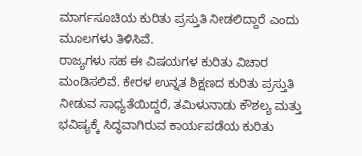ಮಾರ್ಗಸೂಚಿಯ ಕುರಿತು ಪ್ರಸ್ತುತಿ ನೀಡಲಿದ್ದಾರೆ ಎಂದು ಮೂಲಗಳು ತಿಳಿಸಿವೆ.
ರಾಜ್ಯಗಳು ಸಹ ಈ ವಿಷಯಗಳ ಕುರಿತು ವಿಚಾರ ಮಂಡಿಸಲಿವೆ. ಕೇರಳ ಉನ್ನತ ಶಿಕ್ಷಣದ ಕುರಿತು ಪ್ರಸ್ತುತಿ ನೀಡುವ ಸಾಧ್ಯತೆಯಿದ್ದರೆ, ತಮಿಳುನಾಡು ಕೌಶಲ್ಯ ಮತ್ತು ಭವಿಷ್ಯಕ್ಕೆ ಸಿದ್ಧವಾಗಿರುವ ಕಾರ್ಯಪಡೆಯ ಕುರಿತು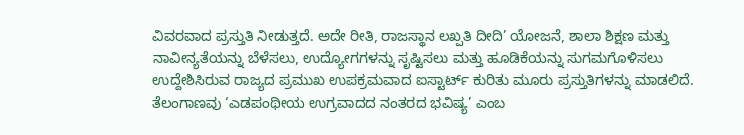ವಿವರವಾದ ಪ್ರಸ್ತುತಿ ನೀಡುತ್ತದೆ. ಅದೇ ರೀತಿ, ರಾಜಸ್ಥಾನ ಲಖ್ಪತಿ ದೀದಿ’ ಯೋಜನೆ, ಶಾಲಾ ಶಿಕ್ಷಣ ಮತ್ತು ನಾವೀನ್ಯತೆಯನ್ನು ಬೆಳೆಸಲು, ಉದ್ಯೋಗಗಳನ್ನು ಸೃಷ್ಟಿಸಲು ಮತ್ತು ಹೂಡಿಕೆಯನ್ನು ಸುಗಮಗೊಳಿಸಲು ಉದ್ದೇಶಿಸಿರುವ ರಾಜ್ಯದ ಪ್ರಮುಖ ಉಪಕ್ರಮವಾದ ಐಸ್ಟಾರ್ಟ್ ಕುರಿತು ಮೂರು ಪ್ರಸ್ತುತಿಗಳನ್ನು ಮಾಡಲಿದೆ.
ತೆಲಂಗಾಣವು ‘ಎಡಪಂಥೀಯ ಉಗ್ರವಾದದ ನಂತರದ ಭವಿಷ್ಯ’ ಎಂಬ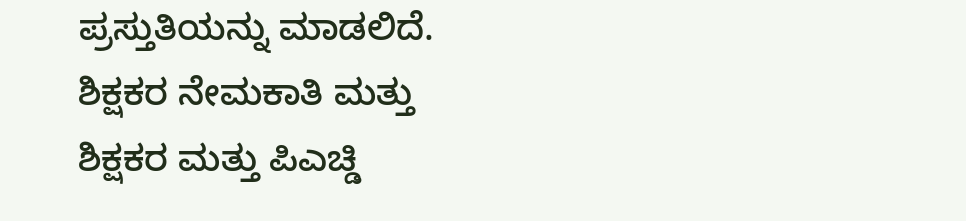ಪ್ರಸ್ತುತಿಯನ್ನು ಮಾಡಲಿದೆ. ಶಿಕ್ಷಕರ ನೇಮಕಾತಿ ಮತ್ತು ಶಿಕ್ಷಕರ ಮತ್ತು ಪಿಎಚ್ಡಿ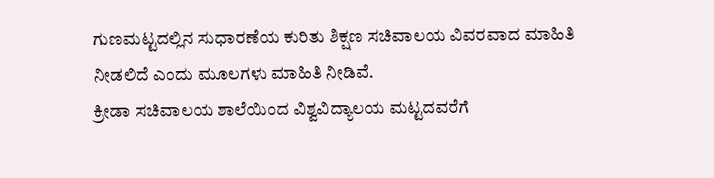ಗುಣಮಟ್ಟದಲ್ಲಿನ ಸುಧಾರಣೆಯ ಕುರಿತು ಶಿಕ್ಷಣ ಸಚಿವಾಲಯ ವಿವರವಾದ ಮಾಹಿತಿ ನೀಡಲಿದೆ ಎಂದು ಮೂಲಗಳು ಮಾಹಿತಿ ನೀಡಿವೆ.
ಕ್ರೀಡಾ ಸಚಿವಾಲಯ ಶಾಲೆಯಿಂದ ವಿಶ್ವವಿದ್ಯಾಲಯ ಮಟ್ಟದವರೆಗೆ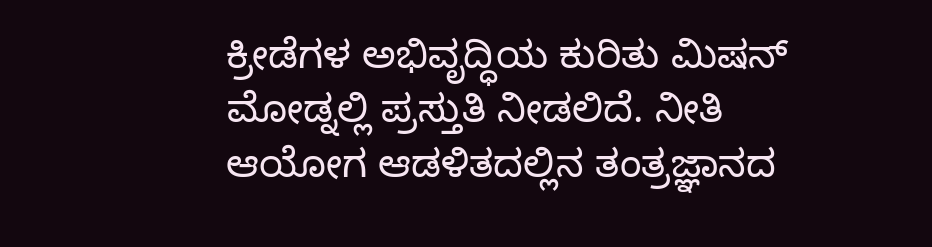ಕ್ರೀಡೆಗಳ ಅಭಿವೃದ್ಧಿಯ ಕುರಿತು ಮಿಷನ್ ಮೋಡ್ನಲ್ಲಿ ಪ್ರಸ್ತುತಿ ನೀಡಲಿದೆ. ನೀತಿ ಆಯೋಗ ಆಡಳಿತದಲ್ಲಿನ ತಂತ್ರಜ್ಞಾನದ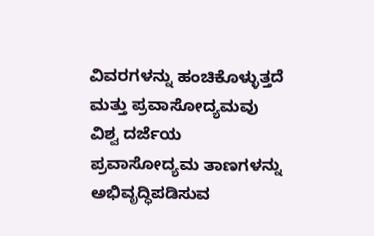ವಿವರಗಳನ್ನು ಹಂಚಿಕೊಳ್ಳುತ್ತದೆ ಮತ್ತು ಪ್ರವಾಸೋದ್ಯಮವು ವಿಶ್ವ ದರ್ಜೆಯ ಪ್ರವಾಸೋದ್ಯಮ ತಾಣಗಳನ್ನು ಅಭಿವೃದ್ಧಿಪಡಿಸುವ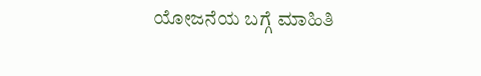ಯೋಜನೆಯ ಬಗ್ಗೆ ಮಾಹಿತಿ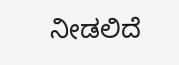ನೀಡಲಿದೆ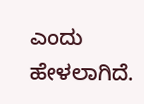ಎಂದು ಹೇಳಲಾಗಿದೆ.